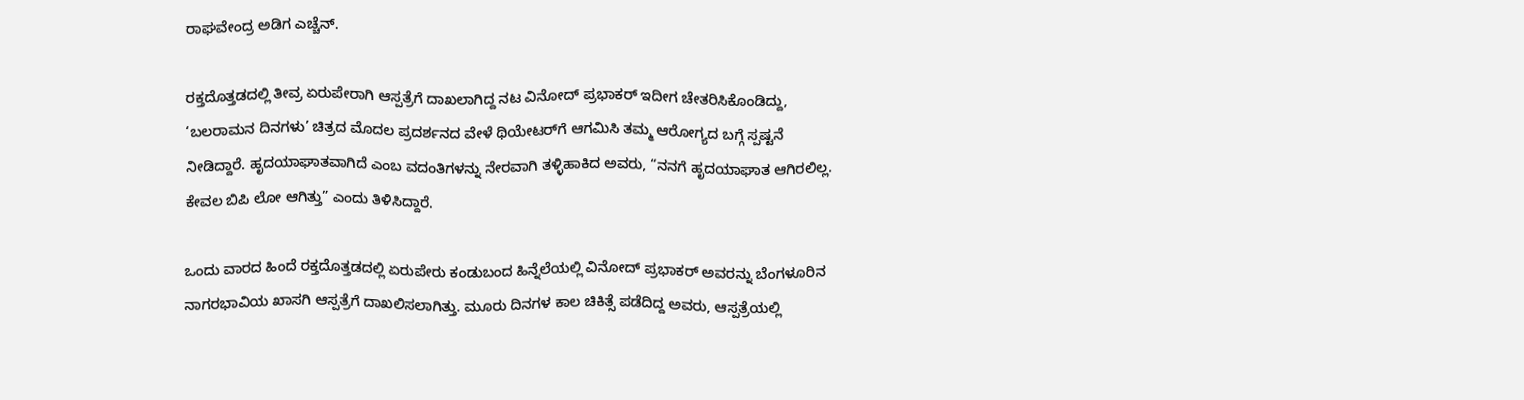ರಾಘವೇಂದ್ರ ಅಡಿಗ ಎಚ್ಚೆನ್.

ರಕ್ತದೊತ್ತಡದಲ್ಲಿ ತೀವ್ರ ಏರುಪೇರಾಗಿ ಆಸ್ಪತ್ರೆಗೆ ದಾಖಲಾಗಿದ್ದ ನಟ ವಿನೋದ್ ಪ್ರಭಾಕರ್ ಇದೀಗ ಚೇತರಿಸಿಕೊಂಡಿದ್ದು, ‘ಬಲರಾಮನ ದಿನಗಳು’ ಚಿತ್ರದ ಮೊದಲ ಪ್ರದರ್ಶನದ ವೇಳೆ ಥಿಯೇಟರ್‌ಗೆ ಆಗಮಿಸಿ ತಮ್ಮ ಆರೋಗ್ಯದ ಬಗ್ಗೆ ಸ್ಪಷ್ಟನೆ ನೀಡಿದ್ದಾರೆ. ಹೃದಯಾಘಾತವಾಗಿದೆ ಎಂಬ ವದಂತಿಗಳನ್ನು ನೇರವಾಗಿ ತಳ್ಳಿಹಾಕಿದ ಅವರು, “ನನಗೆ ಹೃದಯಾಘಾತ ಆಗಿರಲಿಲ್ಲ. ಕೇವಲ ಬಿಪಿ ಲೋ ಆಗಿತ್ತು” ಎಂದು ತಿಳಿಸಿದ್ದಾರೆ.

ಒಂದು ವಾರದ ಹಿಂದೆ ರಕ್ತದೊತ್ತಡದಲ್ಲಿ ಏರುಪೇರು ಕಂಡುಬಂದ ಹಿನ್ನೆಲೆಯಲ್ಲಿ ವಿನೋದ್ ಪ್ರಭಾಕರ್ ಅವರನ್ನು ಬೆಂಗಳೂರಿನ ನಾಗರಭಾವಿಯ ಖಾಸಗಿ ಆಸ್ಪತ್ರೆಗೆ ದಾಖಲಿಸಲಾಗಿತ್ತು. ಮೂರು ದಿನಗಳ ಕಾಲ ಚಿಕಿತ್ಸೆ ಪಡೆದಿದ್ದ ಅವರು, ಆಸ್ಪತ್ರೆಯಲ್ಲಿ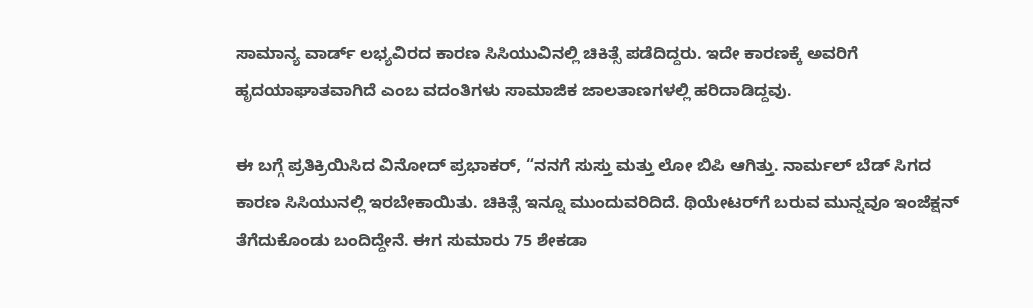ಸಾಮಾನ್ಯ ವಾರ್ಡ್ ಲಭ್ಯವಿರದ ಕಾರಣ ಸಿಸಿಯುವಿನಲ್ಲಿ ಚಿಕಿತ್ಸೆ ಪಡೆದಿದ್ದರು. ಇದೇ ಕಾರಣಕ್ಕೆ ಅವರಿಗೆ ಹೃದಯಾಘಾತವಾಗಿದೆ ಎಂಬ ವದಂತಿಗಳು ಸಾಮಾಜಿಕ ಜಾಲತಾಣಗಳಲ್ಲಿ ಹರಿದಾಡಿದ್ದವು.

ಈ ಬಗ್ಗೆ ಪ್ರತಿಕ್ರಿಯಿಸಿದ ವಿನೋದ್ ಪ್ರಭಾಕರ್, “ನನಗೆ ಸುಸ್ತು ಮತ್ತು ಲೋ ಬಿಪಿ ಆಗಿತ್ತು. ನಾರ್ಮಲ್ ಬೆಡ್ ಸಿಗದ ಕಾರಣ ಸಿಸಿಯುನಲ್ಲಿ ಇರಬೇಕಾಯಿತು. ಚಿಕಿತ್ಸೆ ಇನ್ನೂ ಮುಂದುವರಿದಿದೆ. ಥಿಯೇಟರ್‌ಗೆ ಬರುವ ಮುನ್ನವೂ ಇಂಜೆಕ್ಷನ್ ತೆಗೆದುಕೊಂಡು ಬಂದಿದ್ದೇನೆ. ಈಗ ಸುಮಾರು 75 ಶೇಕಡಾ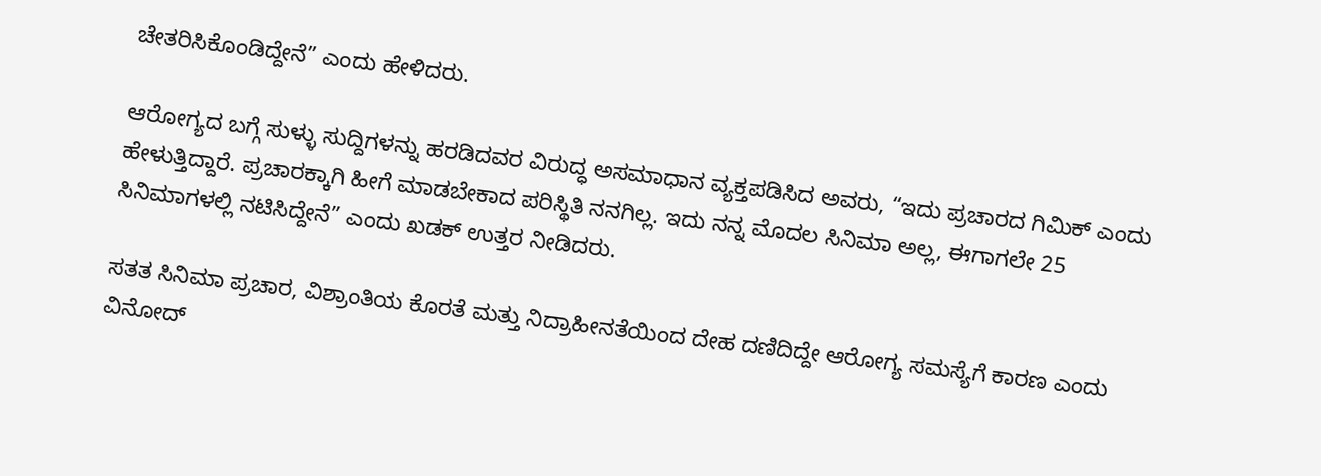ಚೇತರಿಸಿಕೊಂಡಿದ್ದೇನೆ” ಎಂದು ಹೇಳಿದರು.

ಆರೋಗ್ಯದ ಬಗ್ಗೆ ಸುಳ್ಳು ಸುದ್ದಿಗಳನ್ನು ಹರಡಿದವರ ವಿರುದ್ಧ ಅಸಮಾಧಾನ ವ್ಯಕ್ತಪಡಿಸಿದ ಅವರು, “ಇದು ಪ್ರಚಾರದ ಗಿಮಿಕ್ ಎಂದು ಹೇಳುತ್ತಿದ್ದಾರೆ. ಪ್ರಚಾರಕ್ಕಾಗಿ ಹೀಗೆ ಮಾಡಬೇಕಾದ ಪರಿಸ್ಥಿತಿ ನನಗಿಲ್ಲ. ಇದು ನನ್ನ ಮೊದಲ ಸಿನಿಮಾ ಅಲ್ಲ, ಈಗಾಗಲೇ 25 ಸಿನಿಮಾಗಳಲ್ಲಿ ನಟಿಸಿದ್ದೇನೆ” ಎಂದು ಖಡಕ್ ಉತ್ತರ ನೀಡಿದರು.

ಸತತ ಸಿನಿಮಾ ಪ್ರಚಾರ, ವಿಶ್ರಾಂತಿಯ ಕೊರತೆ ಮತ್ತು ನಿದ್ರಾಹೀನತೆಯಿಂದ ದೇಹ ದಣಿದಿದ್ದೇ ಆರೋಗ್ಯ ಸಮಸ್ಯೆಗೆ ಕಾರಣ ಎಂದು ವಿನೋದ್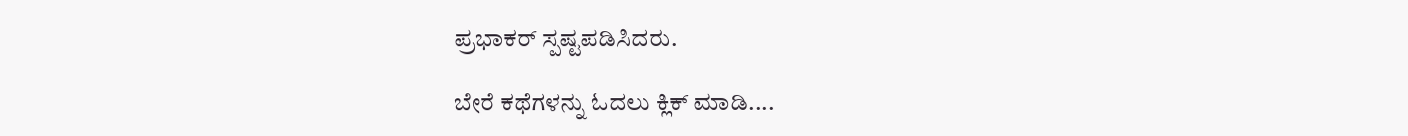ಪ್ರಭಾಕರ್ ಸ್ಪಷ್ಟಪಡಿಸಿದರು.

ಬೇರೆ ಕಥೆಗಳನ್ನು ಓದಲು ಕ್ಲಿಕ್ ಮಾಡಿ....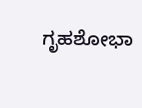ಗೃಹಶೋಭಾ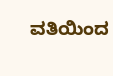ವತಿಯಿಂದ